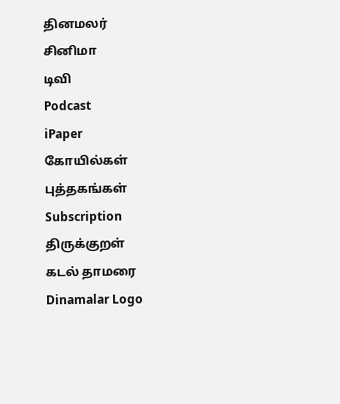தினமலர்
சினிமா
டிவி
Podcast
iPaper
கோயில்கள்
புத்தகங்கள்
Subscription
திருக்குறள்
கடல் தாமரை
Dinamalar Logo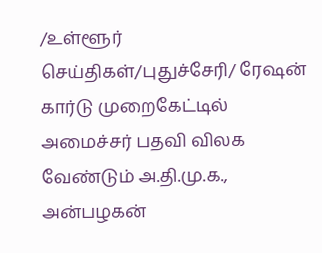/உள்ளூர் செய்திகள்/புதுச்சேரி/ ரேஷன் கார்டு முறைகேட்டில் அமைச்சர் பதவி விலக வேண்டும் அ.தி.மு.க., அன்பழகன்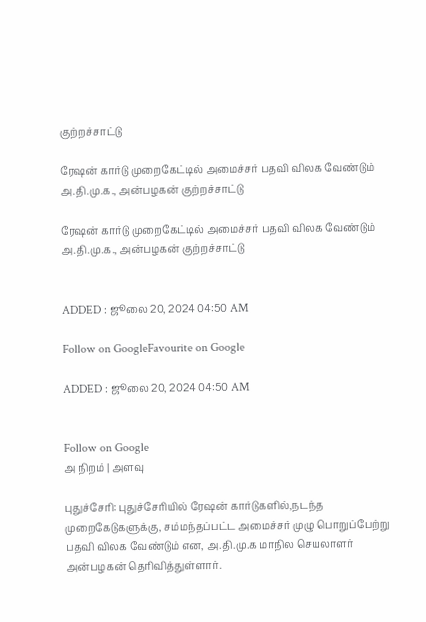குற்றச்சாட்டு

ரேஷன் கார்டு முறைகேட்டில் அமைச்சர் பதவி விலக வேண்டும் அ.தி.மு.க., அன்பழகன் குற்றச்சாட்டு

ரேஷன் கார்டு முறைகேட்டில் அமைச்சர் பதவி விலக வேண்டும் அ.தி.மு.க., அன்பழகன் குற்றச்சாட்டு


ADDED : ஜூலை 20, 2024 04:50 AM

Follow on GoogleFavourite on Google

ADDED : ஜூலை 20, 2024 04:50 AM


Follow on Google
அ நிறம் | அளவு

புதுச்சேரி: புதுச்சேரியில் ரேஷன் கார்டுகளில்,நடந்த முறைகேடுகளுக்கு, சம்மந்தப்பட்ட அமைச்சர் முழு பொறுப்பேற்று பதவி விலக வேண்டும் என, அ.தி.மு.க மாநில செயலாளர் அன்பழகன் தெரிவித்துள்ளார்.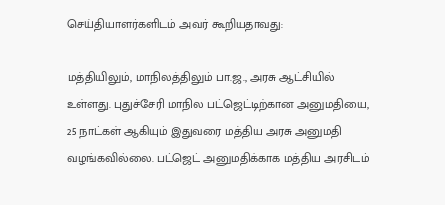செய்தியாளர்களிடம் அவர் கூறியதாவது:

மத்தியிலும், மாநிலத்திலும் பா.ஜ., அரசு ஆட்சியில் உள்ளது. புதுச்சேரி மாநில பட்ஜெட்டிற்கான அனுமதியை, 25 நாட்கள் ஆகியும் இதுவரை மத்திய அரசு அனுமதி வழங்கவில்லை. பட்ஜெட் அனுமதிக்காக மத்திய அரசிடம்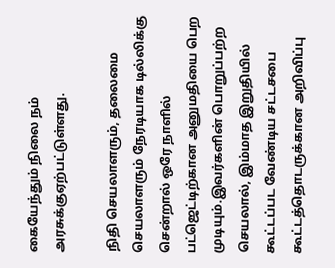கையேந்தும் நிலை நம் அரசுக்குஏற்பட்டுள்ளது.

நிதி செயலாளரும், தலைமை செயலாளரும் நேரடியாக டில்லிக்கு சென்றால் ஒரே நாளில் பட்ஜெட்டிற்கான அனுமதியை பெற முடியும்.இவர்களின் பொறுப்பற்ற செயலால், இம்மாத இறுதியில் கூட்டப்பட வேண்டிய சட்டசபை கூட்டத்தொடருக்கான அறிவிப்பு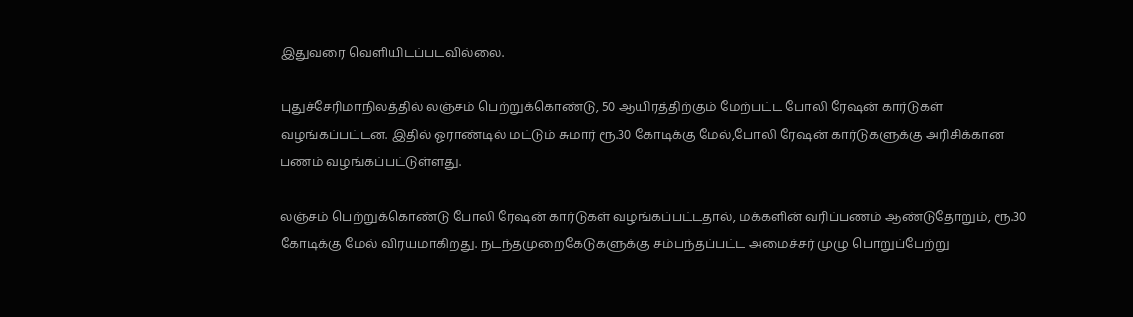இதுவரை வெளியிடப்படவில்லை.

புதுச்சேரிமாநிலத்தில் லஞ்சம் பெற்றுக்கொண்டு, 50 ஆயிரத்திற்கும் மேற்பட்ட போலி ரேஷன் கார்டுகள் வழங்கப்பட்டன. இதில் ஓராண்டில் மட்டும் சுமார் ரூ.30 கோடிக்கு மேல்,போலி ரேஷன் கார்டுகளுக்கு அரிசிக்கான பணம் வழங்கப்பட்டுள்ளது.

லஞ்சம் பெற்றுக்கொண்டு போலி ரேஷன் கார்டுகள் வழங்கப்பட்டதால், மக்களின் வரிப்பணம் ஆண்டுதோறும், ரூ.30 கோடிக்கு மேல் விரயமாகிறது. நடந்தமுறைகேடுகளுக்கு சம்பந்தப்பட்ட அமைச்சர் முழு பொறுப்பேற்று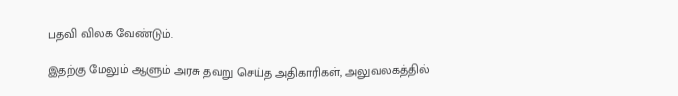பதவி விலக வேண்டும்.

இதற்கு மேலும் ஆளும் அரசு தவறு செய்த அதிகாரிகள், அலுவலகத்தில்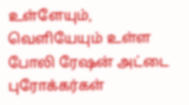உள்ளேயும், வெளியேயும் உள்ள போலி ரேஷன் அட்டை புரோக்கர்கள்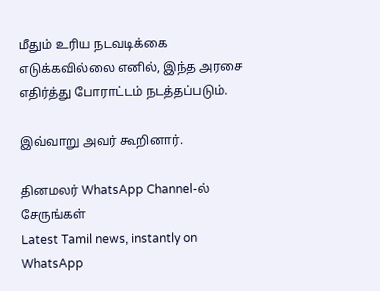மீதும் உரிய நடவடிக்கை எடுக்கவில்லை எனில், இந்த அரசை எதிர்த்து போராட்டம் நடத்தப்படும்.

இவ்வாறு அவர் கூறினார்.

தினமலர் WhatsApp Channel-ல் சேருங்கள்
Latest Tamil news, instantly on WhatsApp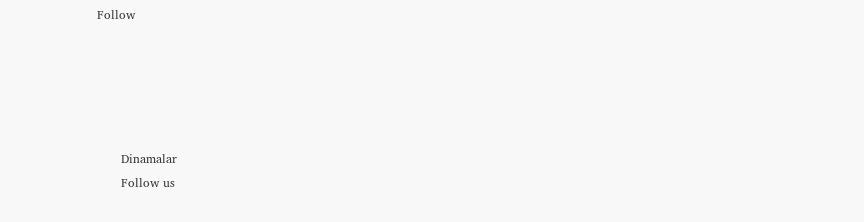Follow





      Dinamalar
      Follow us